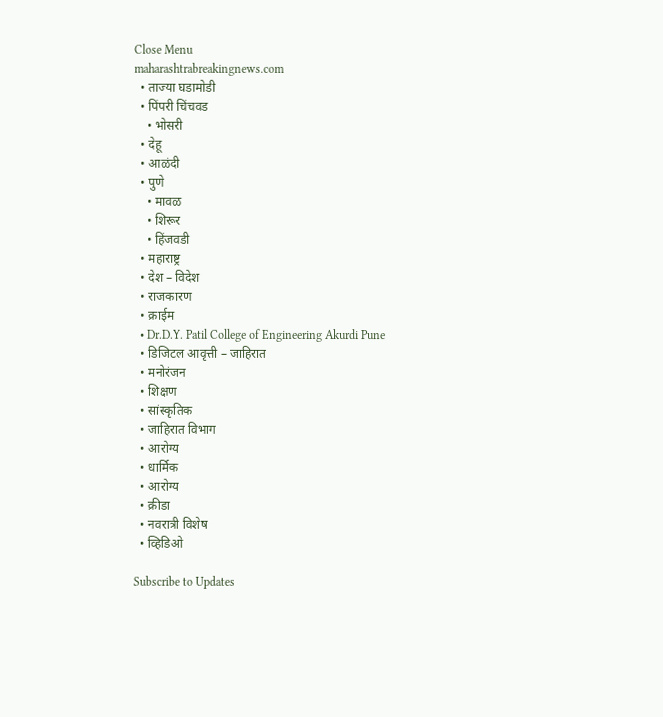Close Menu
maharashtrabreakingnews.com
  • ताज्या घडामोडी
  • पिंपरी चिंचवड
    • भोसरी
  • देहू
  • आळंदी
  • पुणे
    • मावळ
    • शिरूर
    • हिंजवडी
  • महाराष्ट्र
  • देश – विदेश
  • राजकारण
  • क्राईम
  • Dr.D.Y. Patil College of Engineering Akurdi Pune
  • डिजिटल आवृत्ती – जाहिरात
  • मनोरंजन
  • शिक्षण
  • सांस्कृतिक
  • जाहिरात विभाग
  • आरोग्य
  • धार्मिक
  • आरोग्य
  • क्रीडा
  • नवरात्री विशेष
  • व्हिडिओ

Subscribe to Updates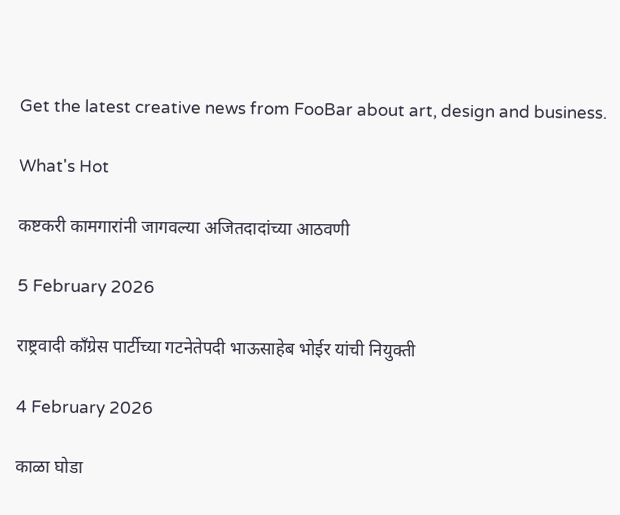Get the latest creative news from FooBar about art, design and business.

What's Hot

कष्टकरी कामगारांनी जागवल्या अजितदादांच्या आठवणी

5 February 2026

राष्ट्रवादी काँग्रेस पार्टीच्या गटनेतेपदी भाऊसाहेब भोईर यांची नियुक्ती

4 February 2026

काळा घोडा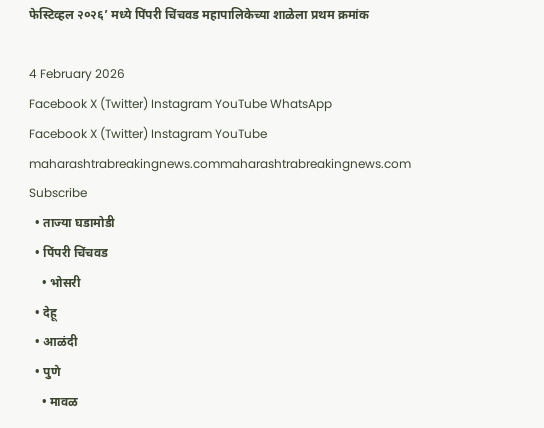फेस्टिव्हल २०२६’ मध्ये पिंपरी चिंचवड महापालिकेच्या शाळेला प्रथम क्रमांक

4 February 2026
Facebook X (Twitter) Instagram YouTube WhatsApp
Facebook X (Twitter) Instagram YouTube
maharashtrabreakingnews.commaharashtrabreakingnews.com
Subscribe
  • ताज्या घडामोडी
  • पिंपरी चिंचवड
    • भोसरी
  • देहू
  • आळंदी
  • पुणे
    • मावळ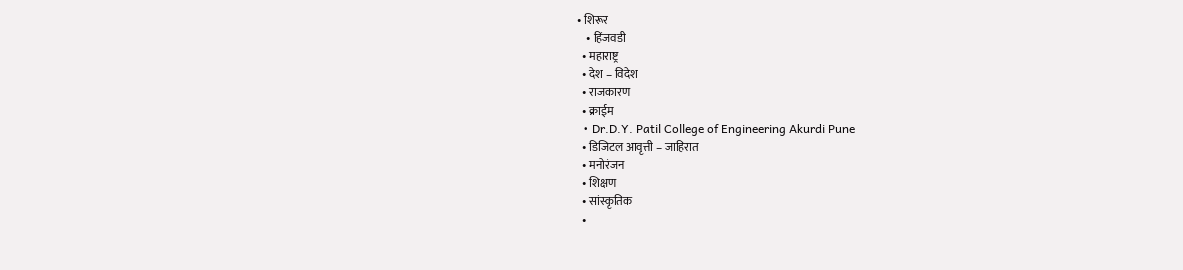• शिरूर
    • हिंजवडी
  • महाराष्ट्र
  • देश – विदेश
  • राजकारण
  • क्राईम
  • Dr.D.Y. Patil College of Engineering Akurdi Pune
  • डिजिटल आवृत्ती – जाहिरात
  • मनोरंजन
  • शिक्षण
  • सांस्कृतिक
  •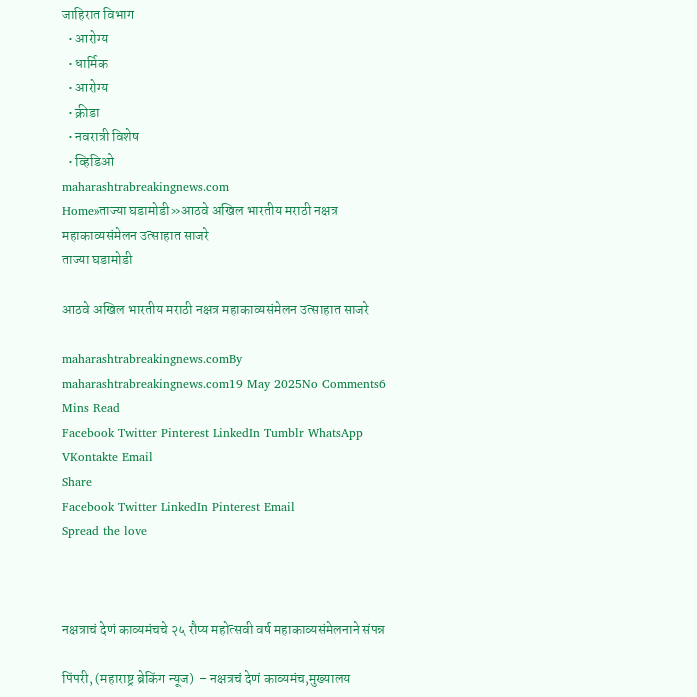जाहिरात विभाग
  • आरोग्य
  • धार्मिक
  • आरोग्य
  • क्रीडा
  • नवरात्री विशेष
  • व्हिडिओ
maharashtrabreakingnews.com
Home»ताज्या घडामोडी»आठवे अखिल भारतीय मराठी नक्षत्र महाकाव्यसंमेलन उत्साहात साजरे
ताज्या घडामोडी

आठवे अखिल भारतीय मराठी नक्षत्र महाकाव्यसंमेलन उत्साहात साजरे

maharashtrabreakingnews.comBy maharashtrabreakingnews.com19 May 2025No Comments6 Mins Read
Facebook Twitter Pinterest LinkedIn Tumblr WhatsApp VKontakte Email
Share
Facebook Twitter LinkedIn Pinterest Email
Spread the love



नक्षत्राचं देणं काव्यमंचचे २५ रौप्य महोत्सवी वर्ष महाकाव्यसंमेलनाने संपन्न

पिंपरी, (महाराष्ट्र ब्रेकिंग न्यूज)  – नक्षत्रचं देणं काव्यमंच,मुख्यालय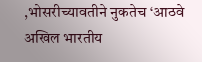,भोसरीच्यावतीने नुकतेच ‘आठवे अखिल भारतीय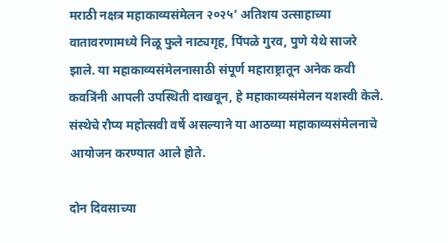मराठी नक्षत्र महाकाव्यसंमेलन २०२५’ अतिशय उत्साहाच्या वातावरणामध्ये निळू फुले नाट्यगृह, पिंपळे गुरव, पुणे येथे साजरे झाले. या महाकाव्यसंमेलनासाठी संपूर्ण महाराष्ट्रातून अनेक कवी कवत्रिंनी आपली उपस्थिती दाखवून, हे महाकाव्यसंमेलन यशस्वी केले. संस्थेचे रौप्य महोत्सवी वर्षे असल्याने या आठव्या महाकाव्यसंमेलनाचे आयोजन करण्यात आले होते.

दोन दिवसाच्या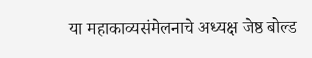या महाकाव्यसंमेलनाचे अध्यक्ष जेष्ठ बोल्ड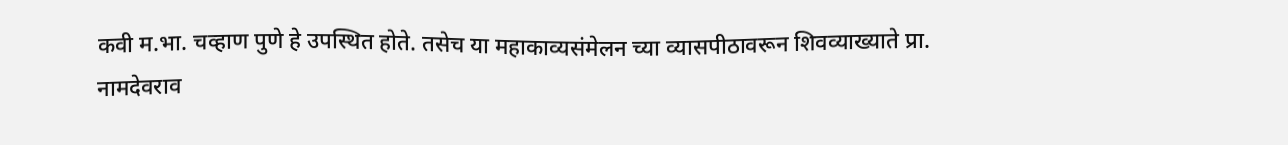कवी म.भा. चव्हाण पुणे हे उपस्थित होते. तसेच या महाकाव्यसंमेलन च्या व्यासपीठावरून शिवव्याख्याते प्रा. नामदेवराव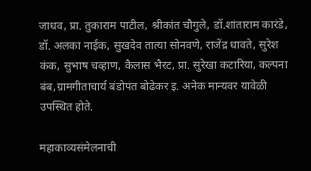जाधव, प्रा. तुकाराम पाटील, श्रीकांत चौगुले, डॉ.शांताराम कारंडे, डॉ. अलका नाईक, सुखदेव तात्या सोनवणे, राजेंद्र धावते, सुरेश कंक, सुभाष चव्हाण, कैलास भैरट, प्रा. सुरेखा कटारिया, कल्पना बंब,ग्रामगीताचार्य बंडोपंत बोढेकर इ. अनेक मान्यवर यावेळी उपस्थित होते.

महाकाव्यसंमेलनाची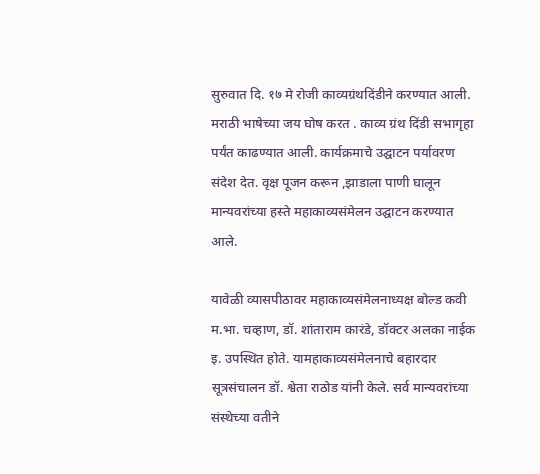सुरुवात दि. १७ मे रोजी काव्यग्रंथदिंडीने करण्यात आली. मराठी भाषेच्या जय घोष करत . काव्य ग्रंथ दिंडी सभागृहा पर्यंत काढण्यात आली. कार्यक्रमाचे उद्घाटन पर्यावरण संदेश देत. वृक्ष पूजन करून ,झाडाला पाणी घालून मान्यवरांच्या हस्ते महाकाव्यसंमेलन उद्घाटन करण्यात आले.

यावेळी व्यासपीठावर महाकाव्यसंमेलनाध्यक्ष बोल्ड कवी म.भा. चव्हाण, डॉ. शांताराम कारंडे, डॉक्टर अलका नाईक इ. उपस्थित होते. यामहाकाव्यसंमेलनाचे बहारदार सूत्रसंचालन डॉ. श्वेता राठोड यांनी केले. सर्व मान्यवरांच्या संस्थेच्या वतीने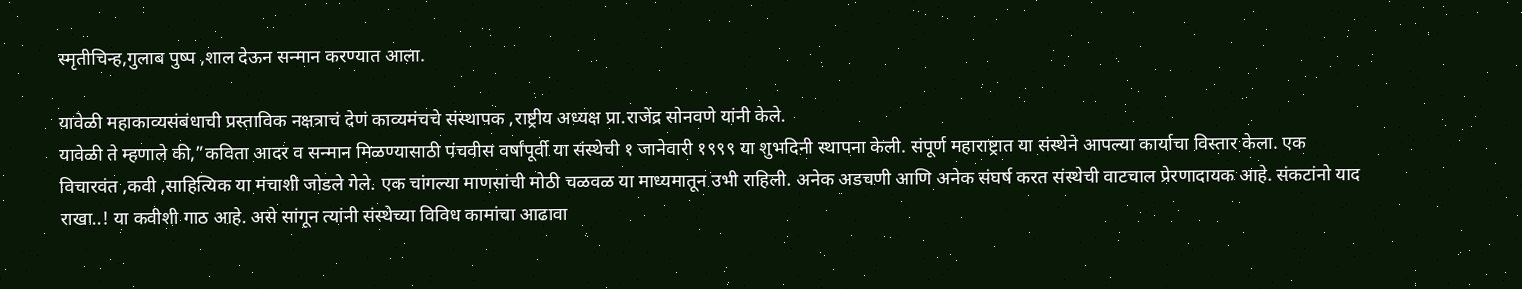स्मृतीचिन्ह,गुलाब पुष्प ,शाल देऊन सन्मान करण्यात आला.

यावेळी महाकाव्यसंबंधाची प्रस्ताविक नक्षत्राचं देणं काव्यमंचचे संस्थापक ,राष्ट्रीय अध्यक्ष प्रा.राजेंद्र सोनवणे यांनी केले.
यावेळी ते म्हणाले की,”कविता आदर व सन्मान मिळण्यासाठी पंचवीस वर्षांपूर्वी या संस्थेची १ जानेवारी १९९९ या शुभदिनी स्थापना केली. संपूर्ण महाराष्ट्रात या संस्थेने आपल्या कार्याचा विस्तार केला. एक विचारवंत ,कवी ,साहित्यिक या मंचाशी जोडले गेले. एक चांगल्या माणसांची मोठी चळवळ या माध्यमातून उभी राहिली. अनेक अडचणी आणि अनेक संघर्ष करत संस्थेची वाटचाल प्रेरणादायक आहे. संकटांनो याद राखा..! या कवीशी गाठ आहे. असे सांगून त्यांनी संस्थेच्या विविध कामांचा आढावा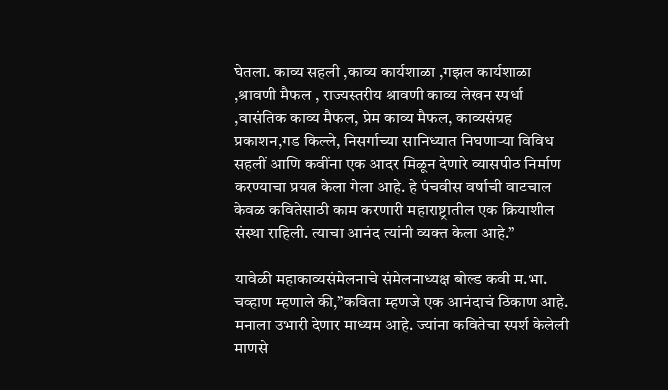घेतला. काव्य सहली ,काव्य कार्यशाळा ,गझल कार्यशाळा ,श्रावणी मैफल , राज्यस्तरीय श्रावणी काव्य लेखन स्पर्धा ,वासंतिक काव्य मैफल, प्रेम काव्य मैफल, काव्यसंग्रह प्रकाशन,गड किल्ले, निसर्गाच्या सानिध्यात निघणाऱ्या विविध सहलीं आणि कवींना एक आदर मिळून देणारे व्यासपीठ निर्माण करण्याचा प्रयत्न केला गेला आहे. हे पंचवीस वर्षाची वाटचाल केवळ कवितेसाठी काम करणारी महाराष्ट्रातील एक क्रियाशील संस्था राहिली. त्याचा आनंद त्यांनी व्यक्त केला आहे.”

यावेळी महाकाव्यसंमेलनाचे संमेलनाध्यक्ष बोल्ड कवी म.भा. चव्हाण म्हणाले की,”कविता म्हणजे एक आनंदाचं ठिकाण आहे. मनाला उभारी देणार माध्यम आहे. ज्यांना कवितेचा स्पर्श केलेली माणसे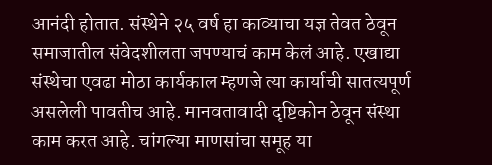आनंदी होतात. संस्थेने २५ वर्ष हा काव्याचा यज्ञ तेवत ठेवून समाजातील संवेदशीलता जपण्याचं काम केलं आहे. एखाद्या संस्थेचा एवढा मोठा कार्यकाल म्हणजे त्या कार्याची सातत्यपूर्ण असलेली पावतीच आहे. मानवतावादी दृष्टिकोन ठेवून संस्था काम करत आहे. चांगल्या माणसांचा समूह या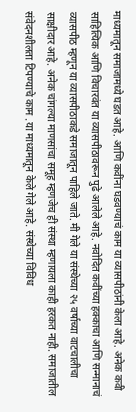माध्यमातून समाजामध्ये घडत आहे. आणि कवींना घडवण्याचं काम या व्यासपीठांनी केला आहे. अनेक कवी साहित्यिक आणि विचारवंत या व्यासपीठावरून पुढे आलेले आहे. नवोदित कवींच्या हक्काचा आणि सन्मानाचं व्यासपीठ म्हणून या व्यासपीठाकडे समाजातून पाहिले जाते. मी गेले या संस्थेच्या २५ वर्षाच्या वाटचालीचा साक्षीदार आहे. अनेक चांगल्या माणसांचा समूह म्हणजेच ही संस्था म्हणायला काही हरकत नाही. समाजातील संवेदनशीलता टिपण्याचे काम .या माध्यमातून केले गेले आहे. संस्थेच्या विविध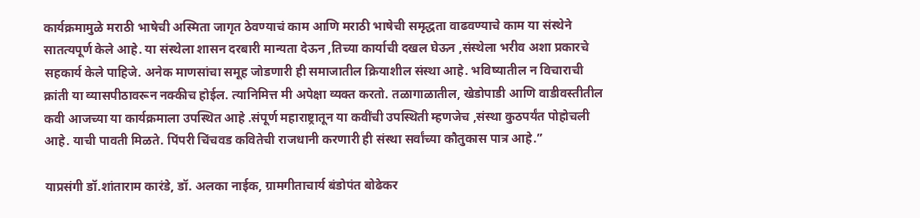कार्यक्रमामुळे मराठी भाषेची अस्मिता जागृत ठेवण्याचं काम आणि मराठी भाषेची समृद्धता वाढवण्याचे काम या संस्थेने सातत्यपूर्ण केले आहे. या संस्थेला शासन दरबारी मान्यता देऊन ,तिच्या कार्याची दखल घेऊन ,संस्थेला भरीव अशा प्रकारचे सहकार्य केले पाहिजे. अनेक माणसांचा समूह जोडणारी ही समाजातील क्रियाशील संस्था आहे. भविष्यातील न विचाराची क्रांती या व्यासपीठावरून नक्कीच होईल. त्यानिमित्त मी अपेक्षा व्यक्त करतो. तळागाळातील, खेडोपाडी आणि वाडीवस्तीतील कवी आजच्या या कार्यक्रमाला उपस्थित आहे .संपूर्ण महाराष्ट्रातून या कवींची उपस्थिती म्हणजेच ,संस्था कुठपर्यंत पोहोचली आहे. याची पावती मिळते. पिंपरी चिंचवड कवितेची राजधानी करणारी ही संस्था सर्वांच्या कौतुकास पात्र आहे.”

याप्रसंगी डॉ.शांताराम कारंडे, डॉ. अलका नाईक, ग्रामगीताचार्य बंडोपंत बोढेकर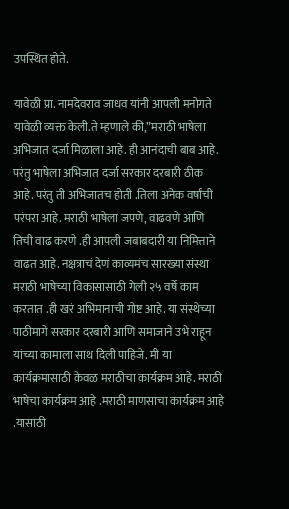उपस्थित होते.

यावेळी प्रा. नामदेवराव जाधव यांनी आपली मनोगते यावेळी व्यक्त केली.ते म्हणाले की,”मराठी भाषेला अभिजात दर्जा मिळाला आहे. ही आनंदाची बाब आहे. परंतु भाषेला अभिजात दर्जा सरकार दरबारी ठीक आहे. परंतु ती अभिजातच होती .तिला अनेक वर्षांची परंपरा आहे. मराठी भाषेला जपणे, वाढवणे आणि तिची वाढ करणे .ही आपली जबाबदारी या निमित्ताने वाढत आहे. नक्षत्राचं देणं काव्यमंच सारख्या संस्था मराठी भाषेच्या विकासासाठी गेली २५ वर्षे काम करतात .ही खरं अभिमानाची गोष्ट आहे. या संस्थेच्या पाठीमागे सरकार दरबारी आणि समाजाने उभे राहून यांच्या कामाला साथ दिली पाहिजे. मी या कार्यक्रमासाठी केवळ मराठीचा कार्यक्रम आहे. मराठी भाषेचा कार्यक्रम आहे .मराठी माणसाचा कार्यक्रम आहे .यासाठी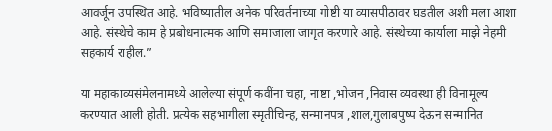आवर्जून उपस्थित आहे. भविष्यातील अनेक परिवर्तनाच्या गोष्टी या व्यासपीठावर घडतील अशी मला आशा आहे. संस्थेचे काम हे प्रबोधनात्मक आणि समाजाला जागृत करणारे आहे. संस्थेच्या कार्याला माझे नेहमी सहकार्य राहील.”

या महाकाव्यसंमेलनामध्ये आलेल्या संपूर्ण कवींना चहा, नाष्टा ,भोजन ,निवास व्यवस्था ही विनामूल्य करण्यात आली होती. प्रत्येक सहभागीला स्मृतीचिन्ह, सन्मानपत्र ,शाल,गुलाबपुष्प देऊन सन्मानित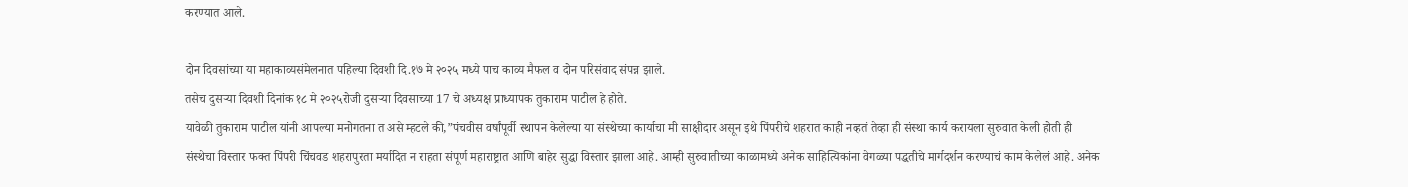करण्यात आले.

दोन दिवसांच्या या महाकाव्यसंमेलनात पहिल्या दिवशी दि.१७ मे २०२५ मध्ये पाच काव्य मैफल व दोन परिसंवाद संपन्न झाले.
तसेच दुसऱ्या दिवशी दिनांक १८ मे २०२५रोजी दुसऱ्या दिवसाच्या 17 चे अध्यक्ष प्राध्यापक तुकाराम पाटील हे होते.
यावेळी तुकाराम पाटील यांनी आपल्या मनोगतना त असे म्हटले की,”पंचवीस वर्षांपूर्वी स्थापन केलेल्या या संस्थेच्या कार्याचा मी साक्षीदार असून इथे पिंपरीचे शहरात काही नव्हतं तेव्हा ही संस्था कार्य करायला सुरुवात केली होती ही संस्थेचा विस्तार फक्त पिंपरी चिंचवड शहरापुरता मर्यादित न राहता संपूर्ण महाराष्ट्रात आणि बाहेर सुद्धा विस्तार झाला आहे. आम्ही सुरुवातीच्या काळामध्ये अनेक साहित्यिकांना वेगळ्या पद्धतीचे मार्गदर्शन करण्याचं काम केलेलं आहे. अनेक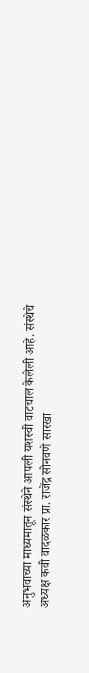अनुभवाच्या माध्यमातून संस्थेने आपली यशस्वी वाटचाल केलेली आहे. संस्थेचे अध्यक्ष कवी वादळकार प्रा. राजेंद्र सोनवणे सारखा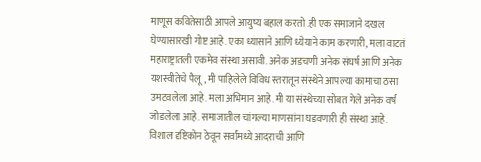माणूस कवितेसाठी आपले आयुष्य बहाल करतो .ही एक समाजाने दखल घेण्यासारखी गोष्ट आहे. एका ध्यासाने आणि ध्येयाने काम करणारी, मला वाटतं महाराष्ट्रातली एकमेव संस्था असावी. अनेक अडचणी अनेक संघर्ष आणि अनेक यशस्वीतेचे पैलू, मी पाहिलेले विविध स्तरातून संस्थेने आपल्या कामाचा ठसा उमटवलेला आहे. मला अभिमान आहे. मी या संस्थेच्या सोबत गेले अनेक वर्ष जोडलेला आहे. समाजातील चांगल्या माणसांना घडवणारी ही संस्था आहे. विशाल दृष्टिकोन ठेवून सर्वांमध्ये आदराची आणि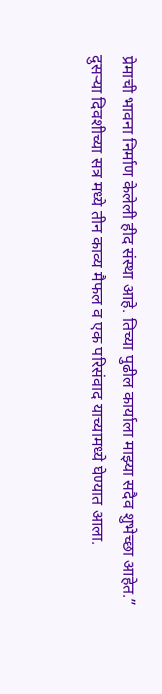प्रेमाची भावना निर्माण केलेली हीद संस्था आहे. तिच्या पुढील कार्याला माझ्या सदैव शुभेच्छा आहेत.”
दुसऱ्या दिवशीच्या सत्र मध्ये तीन काव्य मैफल व एक परिसंवाद याच्यामध्ये घेण्यात आला.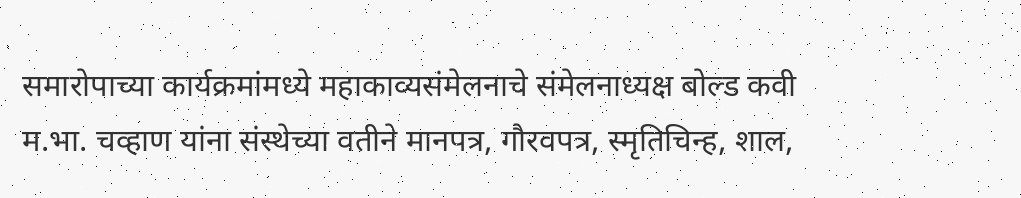समारोपाच्या कार्यक्रमांमध्ये महाकाव्यसंमेलनाचे संमेलनाध्यक्ष बोल्ड कवी म.भा. चव्हाण यांना संस्थेच्या वतीने मानपत्र, गौरवपत्र, स्मृतिचिन्ह, शाल,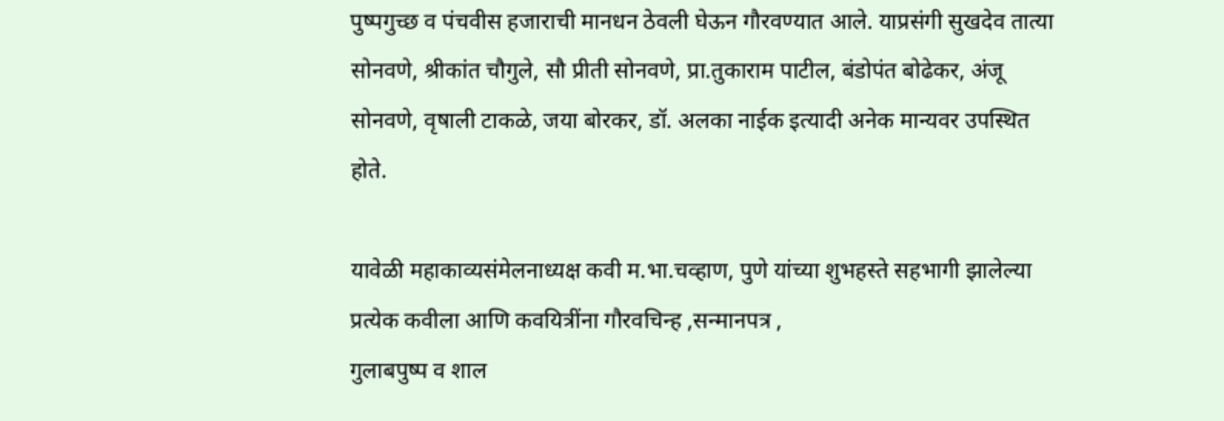पुष्पगुच्छ व पंचवीस हजाराची मानधन ठेवली घेऊन गौरवण्यात आले. याप्रसंगी सुखदेव तात्या सोनवणे, श्रीकांत चौगुले, सौ प्रीती सोनवणे, प्रा.तुकाराम पाटील, बंडोपंत बोढेकर, अंजू सोनवणे, वृषाली टाकळे, जया बोरकर, डॉ. अलका नाईक इत्यादी अनेक मान्यवर उपस्थित होते.

यावेळी महाकाव्यसंमेलनाध्यक्ष कवी म.भा.चव्हाण, पुणे यांच्या शुभहस्ते सहभागी झालेल्या प्रत्येक कवीला आणि कवयित्रींना गौरवचिन्ह ,सन्मानपत्र ,
गुलाबपुष्प व शाल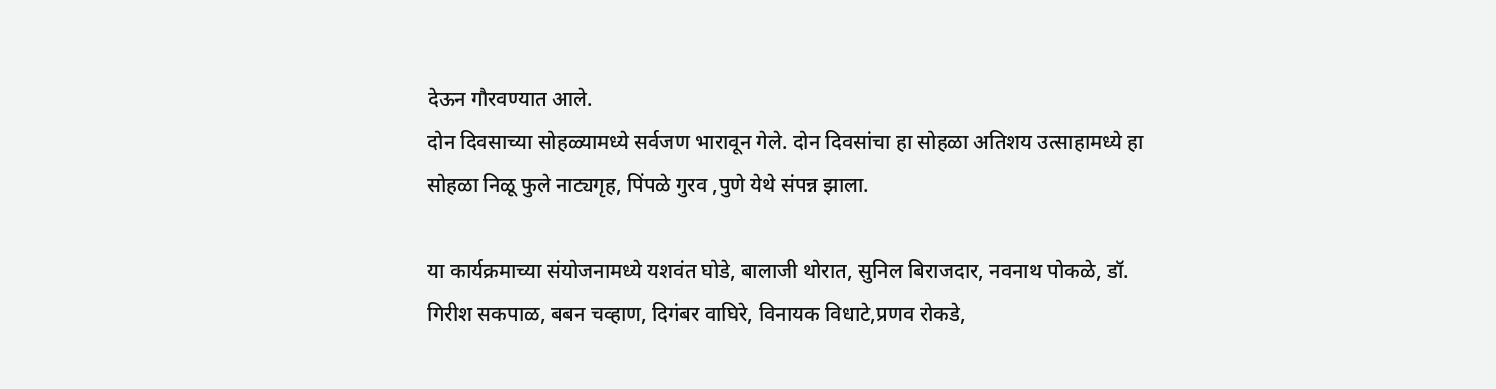देऊन गौरवण्यात आले.
दोन दिवसाच्या सोहळ्यामध्ये सर्वजण भारावून गेले. दोन दिवसांचा हा सोहळा अतिशय उत्साहामध्ये हा सोहळा निळू फुले नाट्यगृह, पिंपळे गुरव ,पुणे येथे संपन्न झाला.

या कार्यक्रमाच्या संयोजनामध्ये यशवंत घोडे, बालाजी थोरात, सुनिल बिराजदार, नवनाथ पोकळे, डॉ. गिरीश सकपाळ, बबन चव्हाण, दिगंबर वाघिरे, विनायक विधाटे,प्रणव रोकडे,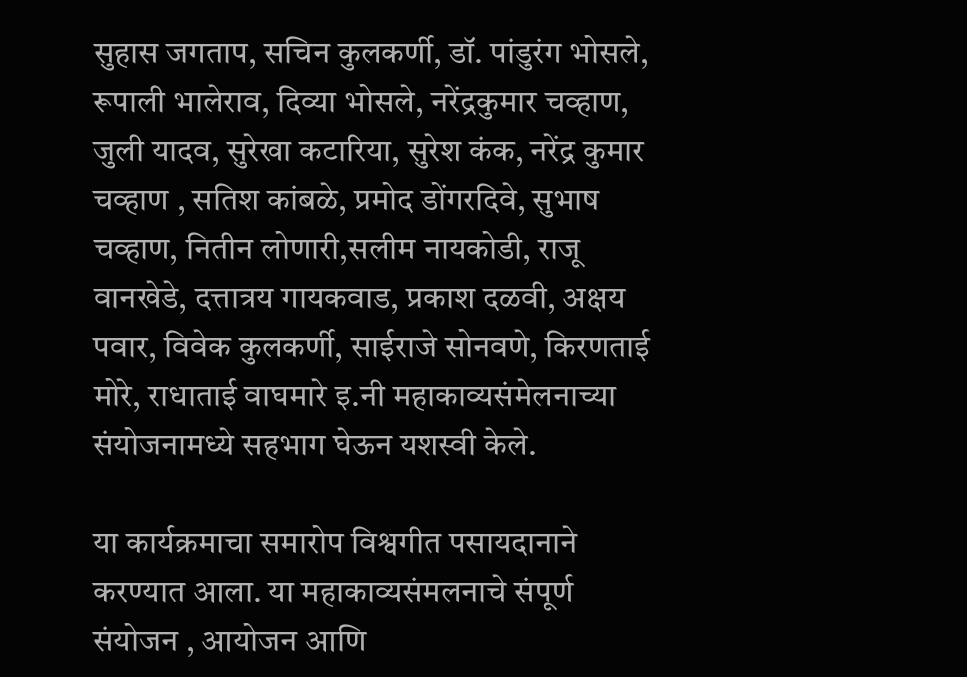सुहास जगताप, सचिन कुलकर्णी, डॉ. पांडुरंग भोसले, रूपाली भालेराव, दिव्या भोसले, नरेंद्रकुमार चव्हाण,
जुली यादव, सुरेखा कटारिया, सुरेश कंक, नरेंद्र कुमार चव्हाण , सतिश कांबळे, प्रमोद डोंगरदिवे, सुभाष चव्हाण, नितीन लोणारी,सलीम नायकोडी, राजू वानखेडे, दत्तात्रय गायकवाड, प्रकाश दळवी, अक्षय पवार, विवेक कुलकर्णी, साईराजे सोनवणे, किरणताई मोरे, राधाताई वाघमारे इ.नी महाकाव्यसंमेलनाच्या संयोजनामध्ये सहभाग घेऊन यशस्वी केले.

या कार्यक्रमाचा समारोप विश्वगीत पसायदानाने करण्यात आला. या महाकाव्यसंमलनाचे संपूर्ण संयोजन , आयोजन आणि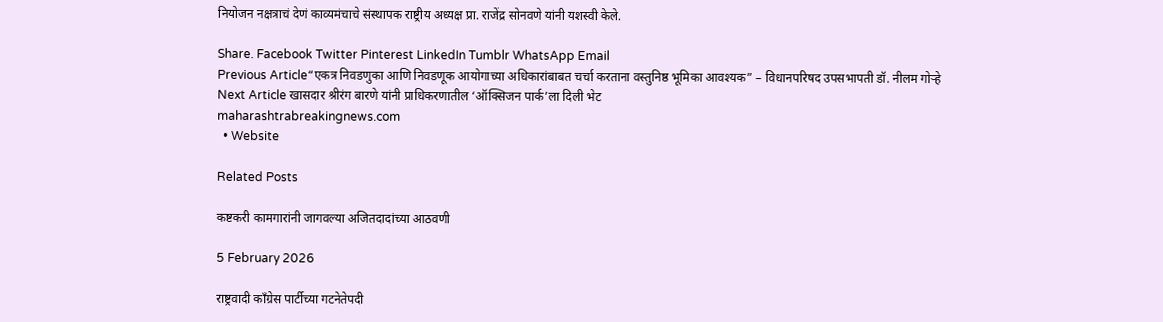नियोजन नक्षत्राचं देणं काव्यमंचाचे संस्थापक राष्ट्रीय अध्यक्ष प्रा. राजेंद्र सोनवणे यांनी यशस्वी केले.

Share. Facebook Twitter Pinterest LinkedIn Tumblr WhatsApp Email
Previous Article“एकत्र निवडणुका आणि निवडणूक आयोगाच्या अधिकारांबाबत चर्चा करताना वस्तुनिष्ठ भूमिका आवश्यक” – विधानपरिषद उपसभापती डॉ. नीलम गोऱ्हे
Next Article खासदार श्रीरंग बारणे यांनी प्राधिकरणातील ‘ऑक्सिजन पार्क’ला दिली भेट
maharashtrabreakingnews.com
  • Website

Related Posts

कष्टकरी कामगारांनी जागवल्या अजितदादांच्या आठवणी

5 February 2026

राष्ट्रवादी काँग्रेस पार्टीच्या गटनेतेपदी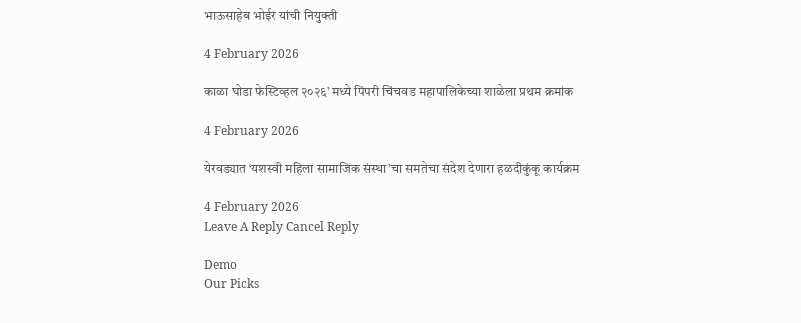भाऊसाहेब भोईर यांची नियुक्ती

4 February 2026

काळा घोडा फेस्टिव्हल २०२६’ मध्ये पिंपरी चिंचवड महापालिकेच्या शाळेला प्रथम क्रमांक

4 February 2026

येरवड्यात ‘यशस्वी महिला सामाजिक संस्था’चा समतेचा संदेश देणारा हळदीकुंकू कार्यक्रम

4 February 2026
Leave A Reply Cancel Reply

Demo
Our Picks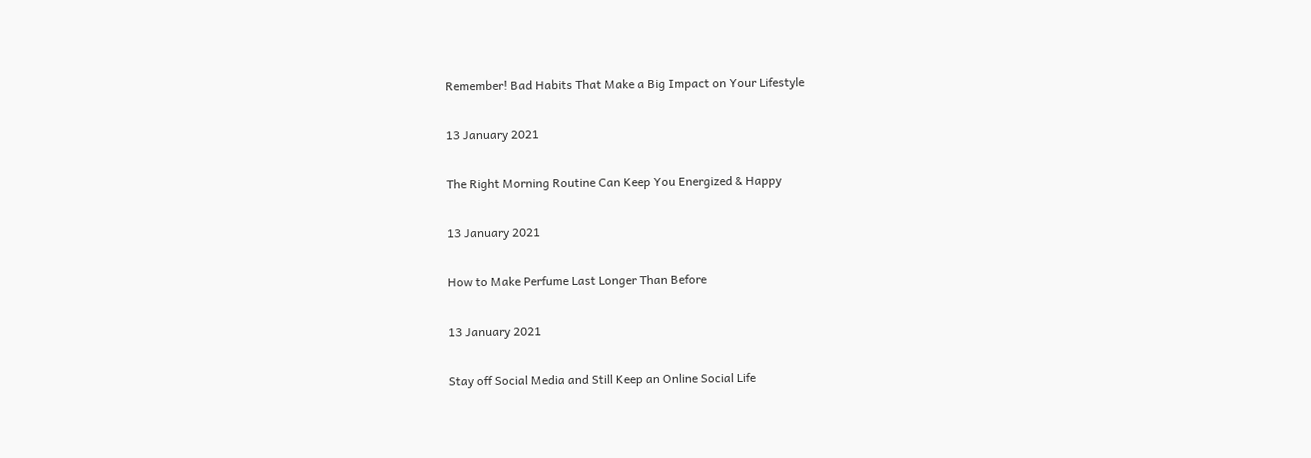Remember! Bad Habits That Make a Big Impact on Your Lifestyle

13 January 2021

The Right Morning Routine Can Keep You Energized & Happy

13 January 2021

How to Make Perfume Last Longer Than Before

13 January 2021

Stay off Social Media and Still Keep an Online Social Life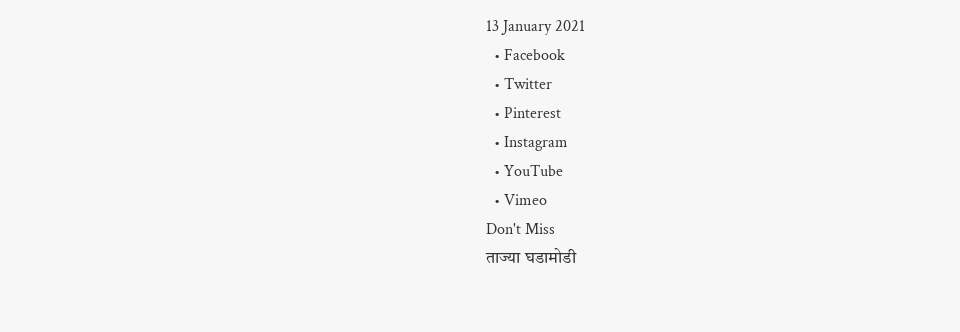13 January 2021
  • Facebook
  • Twitter
  • Pinterest
  • Instagram
  • YouTube
  • Vimeo
Don't Miss
ताज्या घडामोडी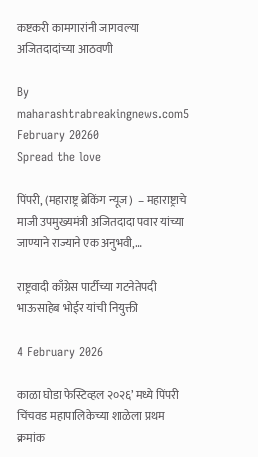कष्टकरी कामगारांनी जागवल्या अजितदादांच्या आठवणी

By maharashtrabreakingnews.com5 February 20260
Spread the love

पिंपरी, (महाराष्ट्र ब्रेकिंग न्यूज)  – महाराष्ट्राचे माजी उपमुख्यमंत्री अजितदादा पवार यांच्या जाण्याने राज्याने एक अनुभवी,…

राष्ट्रवादी काँग्रेस पार्टीच्या गटनेतेपदी भाऊसाहेब भोईर यांची नियुक्ती

4 February 2026

काळा घोडा फेस्टिव्हल २०२६’ मध्ये पिंपरी चिंचवड महापालिकेच्या शाळेला प्रथम क्रमांक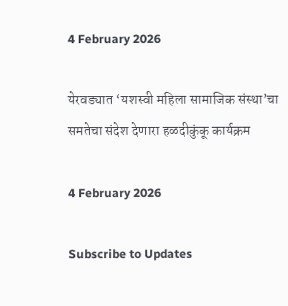4 February 2026

येरवड्यात ‘यशस्वी महिला सामाजिक संस्था’चा समतेचा संदेश देणारा हळदीकुंकू कार्यक्रम

4 February 2026

Subscribe to Updates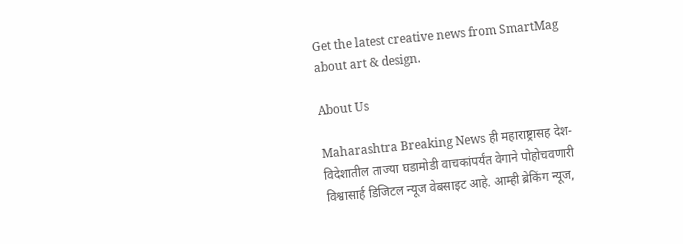Get the latest creative news from SmartMag about art & design.

About Us

Maharashtra Breaking News ही महाराष्ट्रासह देश-विदेशातील ताज्या घडामोडी वाचकांपर्यंत वेगाने पोहोचवणारी विश्वासार्ह डिजिटल न्यूज वेबसाइट आहे. आम्ही ब्रेकिंग न्यूज,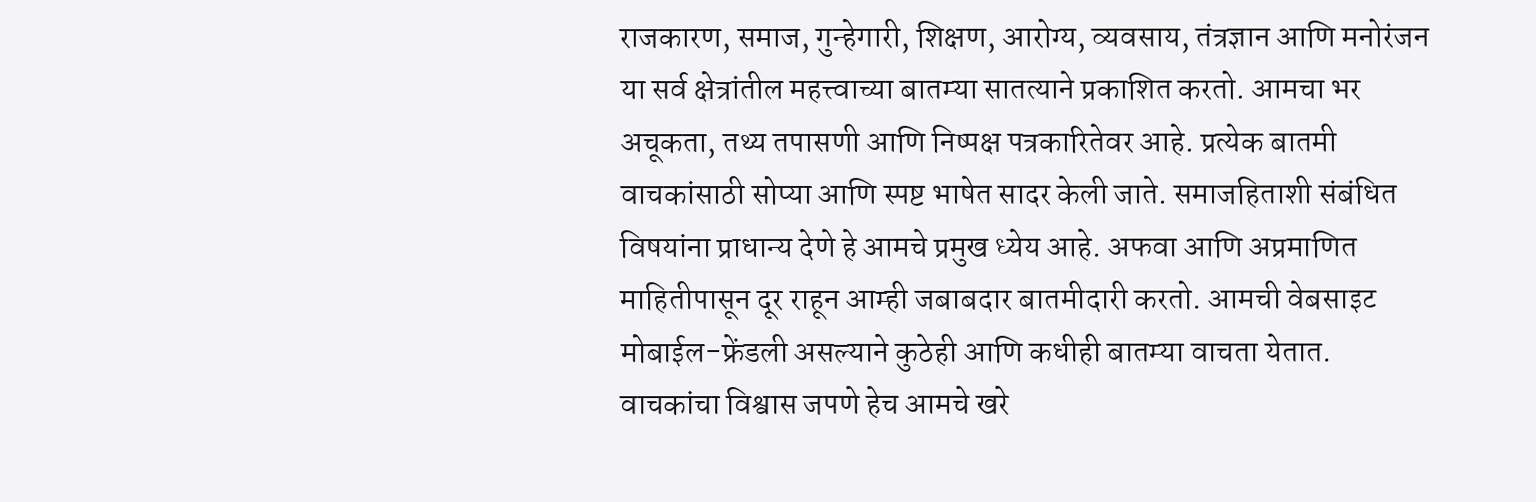राजकारण, समाज, गुन्हेगारी, शिक्षण, आरोग्य, व्यवसाय, तंत्रज्ञान आणि मनोरंजन या सर्व क्षेत्रांतील महत्त्वाच्या बातम्या सातत्याने प्रकाशित करतो. आमचा भर अचूकता, तथ्य तपासणी आणि निष्पक्ष पत्रकारितेवर आहे. प्रत्येक बातमी वाचकांसाठी सोप्या आणि स्पष्ट भाषेत सादर केली जाते. समाजहिताशी संबंधित विषयांना प्राधान्य देणे हे आमचे प्रमुख ध्येय आहे. अफवा आणि अप्रमाणित माहितीपासून दूर राहून आम्ही जबाबदार बातमीदारी करतो. आमची वेबसाइट मोबाईल-फ्रेंडली असल्याने कुठेही आणि कधीही बातम्या वाचता येतात. वाचकांचा विश्वास जपणे हेच आमचे खरे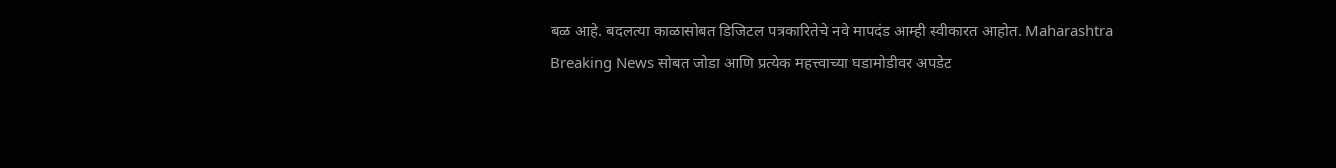बळ आहे. बदलत्या काळासोबत डिजिटल पत्रकारितेचे नवे मापदंड आम्ही स्वीकारत आहोत. Maharashtra Breaking News सोबत जोडा आणि प्रत्येक महत्त्वाच्या घडामोडीवर अपडेट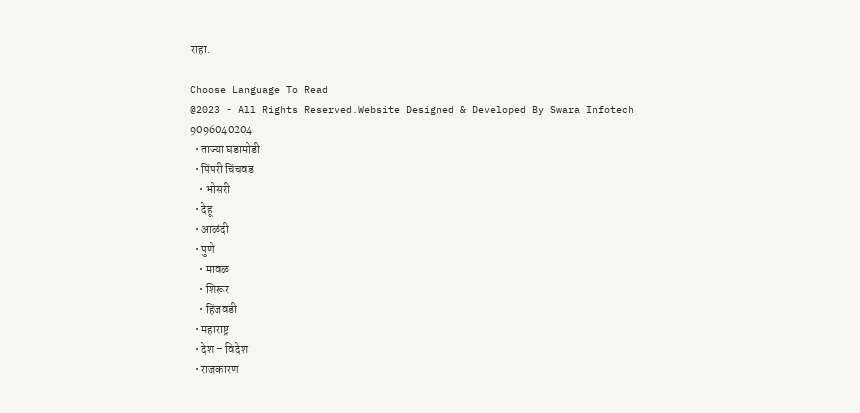राहा.

Choose Language To Read
@2023 - All Rights Reserved.Website Designed & Developed By Swara Infotech 9096040204
  • ताज्या घडामोडी
  • पिंपरी चिंचवड
    • भोसरी
  • देहू
  • आळंदी
  • पुणे
    • मावळ
    • शिरूर
    • हिंजवडी
  • महाराष्ट्र
  • देश – विदेश
  • राजकारण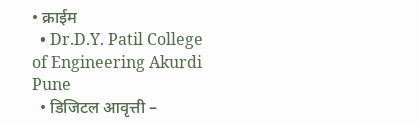• क्राईम
  • Dr.D.Y. Patil College of Engineering Akurdi Pune
  • डिजिटल आवृत्ती –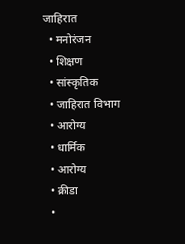जाहिरात
  • मनोरंजन
  • शिक्षण
  • सांस्कृतिक
  • जाहिरात विभाग
  • आरोग्य
  • धार्मिक
  • आरोग्य
  • क्रीडा
  •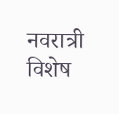नवरात्री विशेष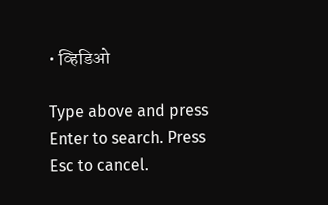• व्हिडिओ

Type above and press Enter to search. Press Esc to cancel.